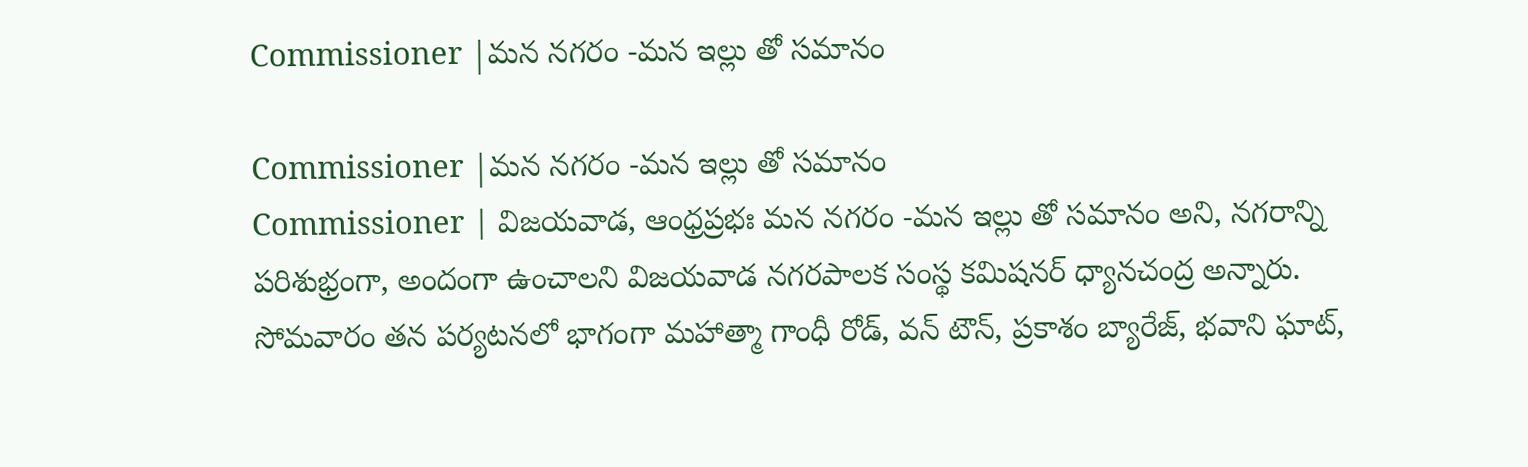Commissioner |మన నగరం -మన ఇల్లు తో సమానం

Commissioner |మన నగరం -మన ఇల్లు తో సమానం
Commissioner | విజయవాడ, ఆంధ్రప్రభః మన నగరం -మన ఇల్లు తో సమానం అని, నగరాన్ని పరిశుభ్రంగా, అందంగా ఉంచాలని విజయవాడ నగరపాలక సంస్థ కమిషనర్ ధ్యానచంద్ర అన్నారు. సోమవారం తన పర్యటనలో భాగంగా మహాత్మా గాంధీ రోడ్, వన్ టౌన్, ప్రకాశం బ్యారేజ్, భవాని ఘాట్,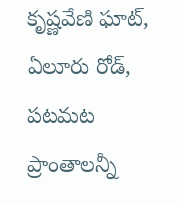కృష్ణవేణి ఘాట్, ఏలూరు రోడ్, పటమట ప్రాంతాలన్నీ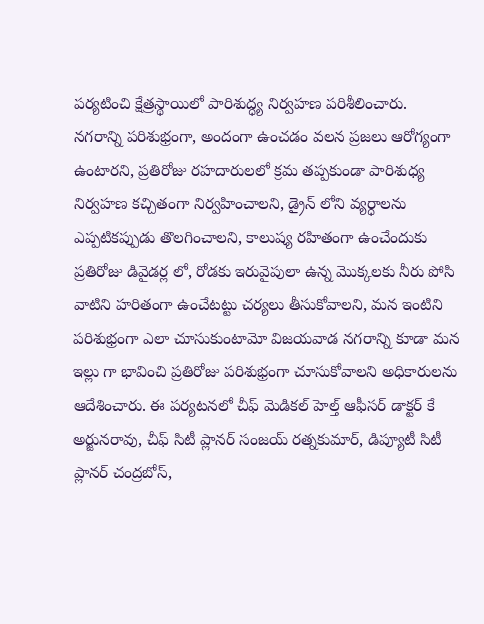పర్యటించి క్షేత్రస్థాయిలో పారిశుద్ధ్య నిర్వహణ పరిశీలించారు.
నగరాన్ని పరిశుభ్రంగా, అందంగా ఉంచడం వలన ప్రజలు ఆరోగ్యంగా ఉంటారని, ప్రతిరోజు రహదారులలో క్రమ తప్పకుండా పారిశుధ్య నిర్వహణ కచ్చితంగా నిర్వహించాలని, డ్రైన్ లోని వ్యర్ధాలను ఎప్పటికప్పుడు తొలగించాలని, కాలుష్య రహితంగా ఉంచేందుకు ప్రతిరోజు డివైడర్ల లో, రోడకు ఇరువైపులా ఉన్న మొక్కలకు నీరు పోసి వాటిని హరితంగా ఉంచేటట్టు చర్యలు తీసుకోవాలని, మన ఇంటిని పరిశుభ్రంగా ఎలా చూసుకుంటామో విజయవాడ నగరాన్ని కూడా మన ఇల్లు గా భావించి ప్రతిరోజు పరిశుభ్రంగా చూసుకోవాలని అధికారులను ఆదేశించారు. ఈ పర్యటనలో చీఫ్ మెడికల్ హెల్త్ ఆఫీసర్ డాక్టర్ కే అర్జునరావు, చీఫ్ సిటీ ప్లానర్ సంజయ్ రత్నకుమార్, డిప్యూటీ సిటీ ప్లానర్ చంద్రబోస్,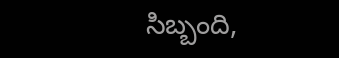సిబ్బంది,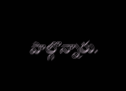పాల్గొన్నారు.